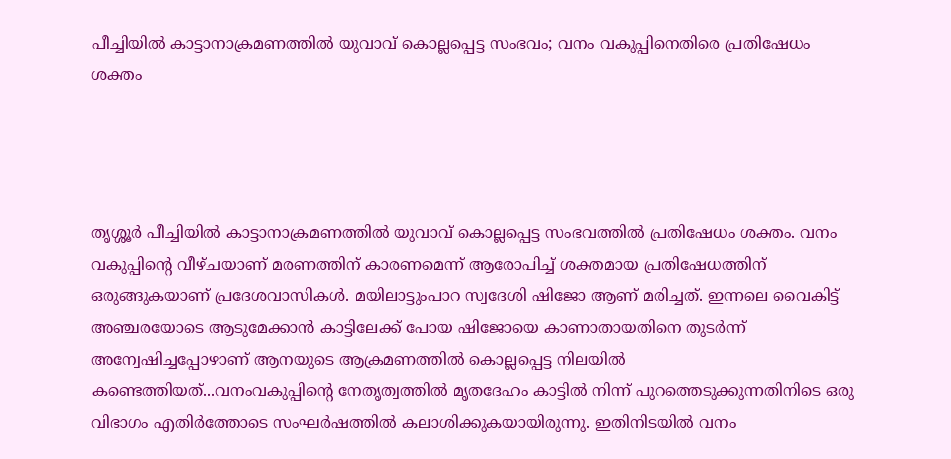പീച്ചിയിൽ കാട്ടാനാക്രമണത്തിൽ യുവാവ് കൊല്ലപ്പെട്ട സംഭവം; വനം വകുപ്പിനെതിരെ പ്രതിഷേധം ശക്തം




തൃശ്ശൂർ പീച്ചിയിൽ കാട്ടാനാക്രമണത്തിൽ യുവാവ് കൊല്ലപ്പെട്ട സംഭവത്തിൽ പ്രതിഷേധം ശക്തം. വനം വകുപ്പിന്റെ വീഴ്ചയാണ് മരണത്തിന് കാരണമെന്ന് ആരോപിച്ച് ശക്തമായ പ്രതിഷേധത്തിന് ഒരുങ്ങുകയാണ് പ്രദേശവാസികൾ. മയിലാട്ടുംപാറ സ്വദേശി ഷിജോ ആണ് മരിച്ചത്. ഇന്നലെ വൈകിട്ട് അഞ്ചരയോടെ ആടുമേക്കാൻ കാട്ടിലേക്ക് പോയ ഷിജോയെ കാണാതായതിനെ തുടർന്ന് അന്വേഷിച്ചപ്പോഴാണ് ആനയുടെ ആക്രമണത്തിൽ കൊല്ലപ്പെട്ട നിലയിൽ കണ്ടെത്തിയത്...വനംവകുപ്പിന്റെ നേതൃത്വത്തിൽ മൃതദേഹം കാട്ടിൽ നിന്ന് പുറത്തെടുക്കുന്നതിനിടെ ഒരു വിഭാഗം എതിർത്തോടെ സംഘർഷത്തിൽ കലാശിക്കുകയായിരുന്നു. ഇതിനിടയിൽ വനം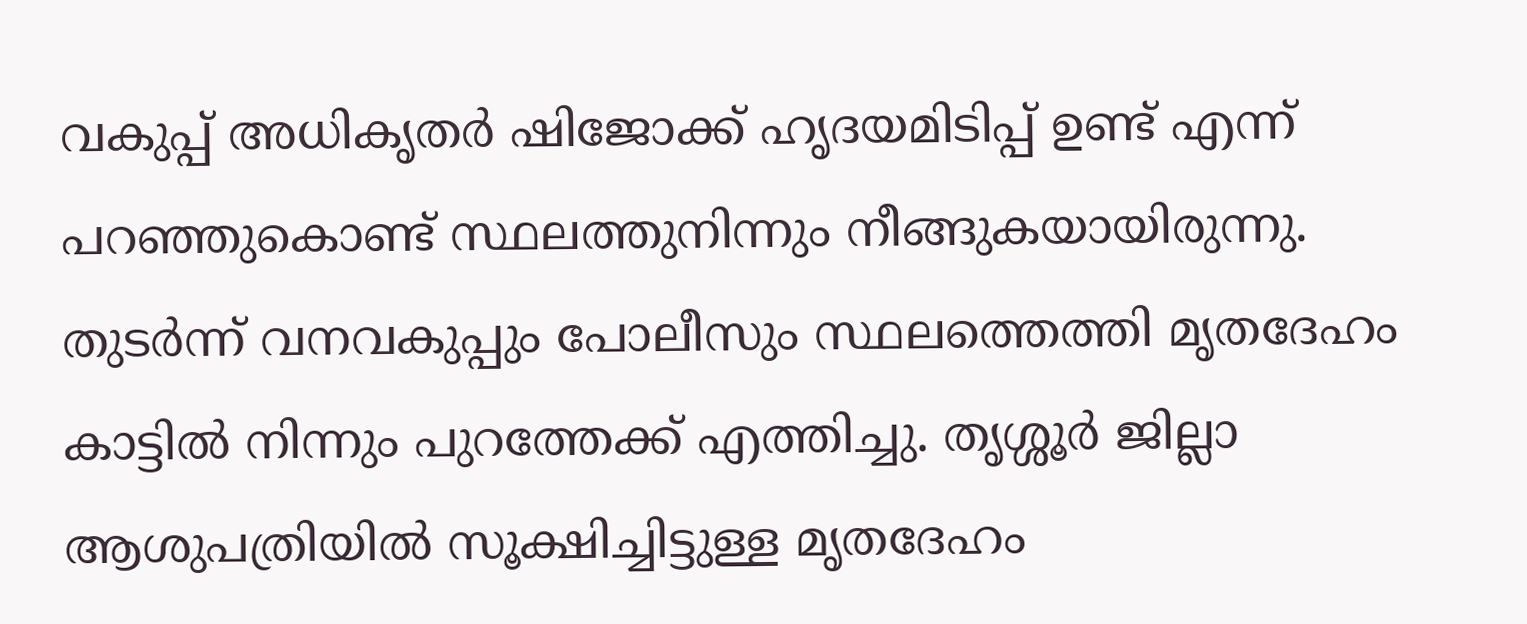വകുപ്പ് അധികൃതർ ഷിജോക്ക് ഹൃദയമിടിപ്പ് ഉണ്ട് എന്ന് പറഞ്ഞുകൊണ്ട് സ്ഥലത്തുനിന്നും നീങ്ങുകയായിരുന്നു. തുടർന്ന് വനവകുപ്പും പോലീസും സ്ഥലത്തെത്തി മൃതദേഹം കാട്ടിൽ നിന്നും പുറത്തേക്ക് എത്തിച്ചു. തൃശ്ശൂർ ജില്ലാ ആശുപത്രിയിൽ സൂക്ഷിച്ചിട്ടുള്ള മൃതദേഹം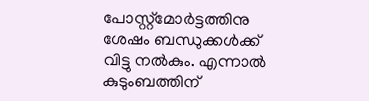പോസ്റ്റ്മോർട്ടത്തിനു ശേഷം ബന്ധുക്കൾക്ക് വിട്ടു നൽകും. എന്നാൽ കുടുംബത്തിന്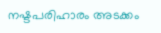നഷ്ടപരിഹാരം അടക്കം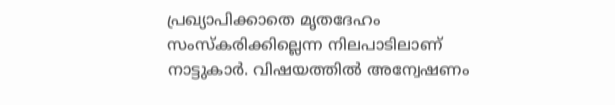പ്രഖ്യാപിക്കാതെ മൃതദേഹം സംസ്കരിക്കില്ലെന്ന നിലപാടിലാണ് നാട്ടുകാർ. വിഷയത്തിൽ അന്വേഷണം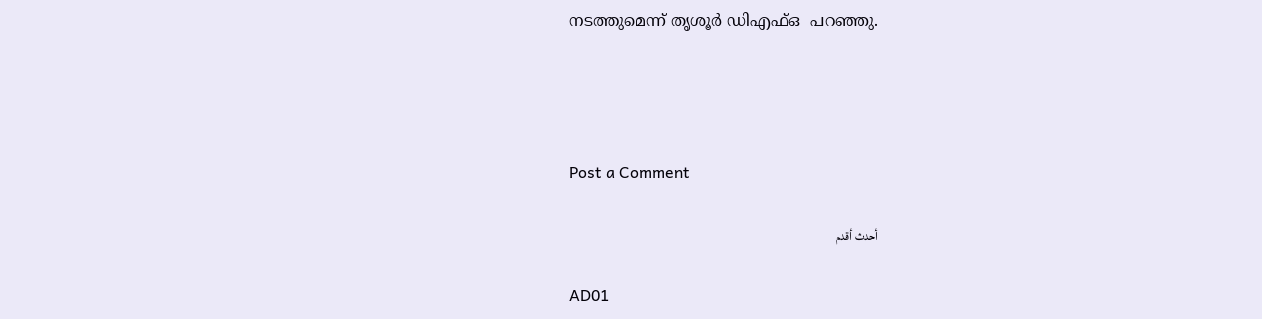നടത്തുമെന്ന് തൃശൂർ ഡിഎഫ്ഒ  പറഞ്ഞു.




Post a Comment

أحدث أقدم

AD01